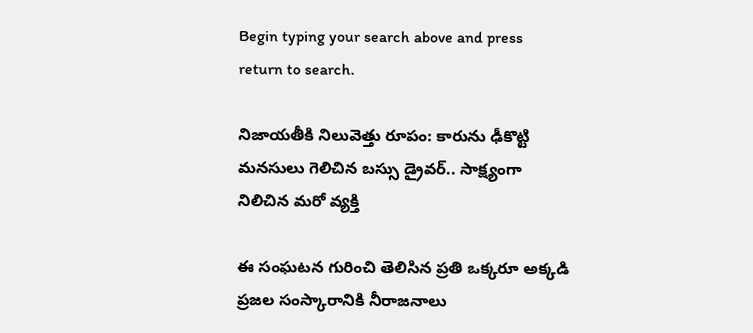Begin typing your search above and press return to search.

నిజాయతీకి నిలువెత్తు రూపం: కారును ఢీకొట్టి మనసులు గెలిచిన బస్సు డ్రైవర్.. సాక్ష్యంగా నిలిచిన మరో వ్యక్తి

ఈ సంఘటన గురించి తెలిసిన ప్రతి ఒక్కరూ అక్కడి ప్రజల సంస్కారానికి నీరాజనాలు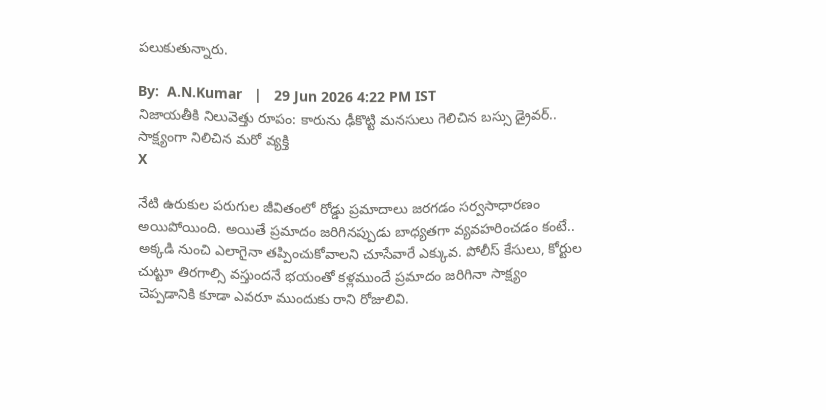పలుకుతున్నారు.

By:  A.N.Kumar   |   29 Jun 2026 4:22 PM IST
నిజాయతీకి నిలువెత్తు రూపం: కారును ఢీకొట్టి మనసులు గెలిచిన బస్సు డ్రైవర్.. సాక్ష్యంగా నిలిచిన మరో వ్యక్తి
X

నేటి ఉరుకుల పరుగుల జీవితంలో రోడ్డు ప్రమాదాలు జరగడం సర్వసాధారణం అయిపోయింది. అయితే ప్రమాదం జరిగినప్పుడు బాధ్యతగా వ్యవహరించడం కంటే.. అక్కడి నుంచి ఎలాగైనా తప్పించుకోవాలని చూసేవారే ఎక్కువ. పోలీస్ కేసులు, కోర్టుల చుట్టూ తిరగాల్సి వస్తుందనే భయంతో కళ్లముందే ప్రమాదం జరిగినా సాక్ష్యం చెప్పడానికి కూడా ఎవరూ ముందుకు రాని రోజులివి.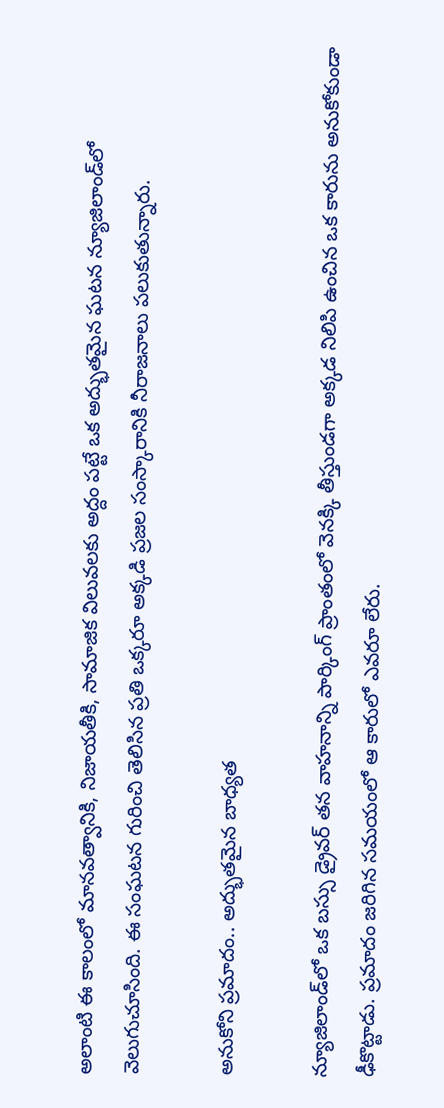అలాంటి ఈ కాలంలో మానవత్వానికి, నిజాయతీకి, సామాజిక విలువలకు అద్దం పట్టే ఒక అద్భుతమైన ఘటన న్యూజిలాండ్‌లో వెలుగుచూసింది. ఈ సంఘటన గురించి తెలిసిన ప్రతి ఒక్కరూ అక్కడి ప్రజల సంస్కారానికి నీరాజనాలు పలుకుతున్నారు.

అనుకోని ప్రమాదం.. అద్భుతమైన బాధ్యత

న్యూజిలాండ్‌లో ఒక బస్సు డ్రైవర్ తన వాహనాన్ని పార్కింగ్ ప్రాంతంలో వెనక్కి తీస్తుండగా అక్కడ నిలిపి ఉంచిన ఒక కారును అనుకోకుండా ఢీకొట్టాడు. ప్రమాదం జరిగిన సమయంలో ఆ కారులో ఎవరూ లేరు.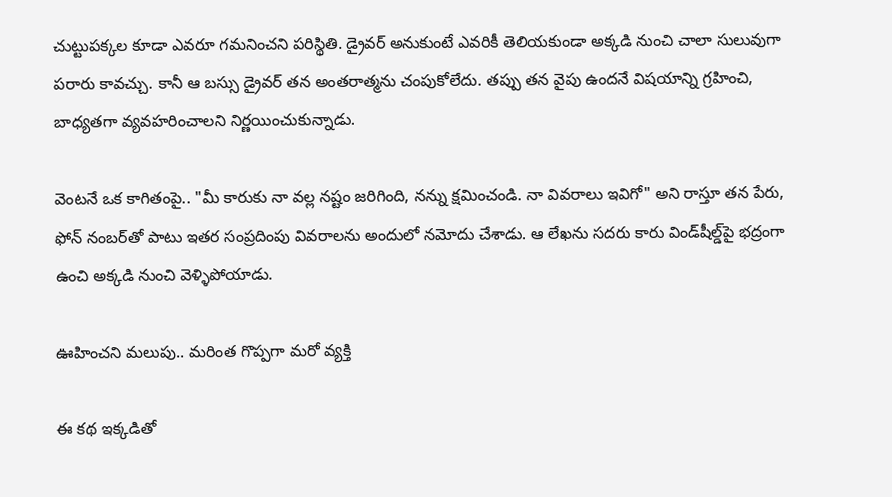చుట్టుపక్కల కూడా ఎవరూ గమనించని పరిస్థితి. డ్రైవర్ అనుకుంటే ఎవరికీ తెలియకుండా అక్కడి నుంచి చాలా సులువుగా పరారు కావచ్చు. కానీ ఆ బస్సు డ్రైవర్ తన అంతరాత్మను చంపుకోలేదు. తప్పు తన వైపు ఉందనే విషయాన్ని గ్రహించి, బాధ్యతగా వ్యవహరించాలని నిర్ణయించుకున్నాడు.

వెంటనే ఒక కాగితంపై.. "మీ కారుకు నా వల్ల నష్టం జరిగింది, నన్ను క్షమించండి. నా వివరాలు ఇవిగో" అని రాస్తూ తన పేరు, ఫోన్ నంబర్‌తో పాటు ఇతర సంప్రదింపు వివరాలను అందులో నమోదు చేశాడు. ఆ లేఖను సదరు కారు విండ్‌షీల్డ్‌పై భద్రంగా ఉంచి అక్కడి నుంచి వెళ్ళిపోయాడు.

ఊహించని మలుపు.. మరింత గొప్పగా మరో వ్యక్తి

ఈ కథ ఇక్కడితో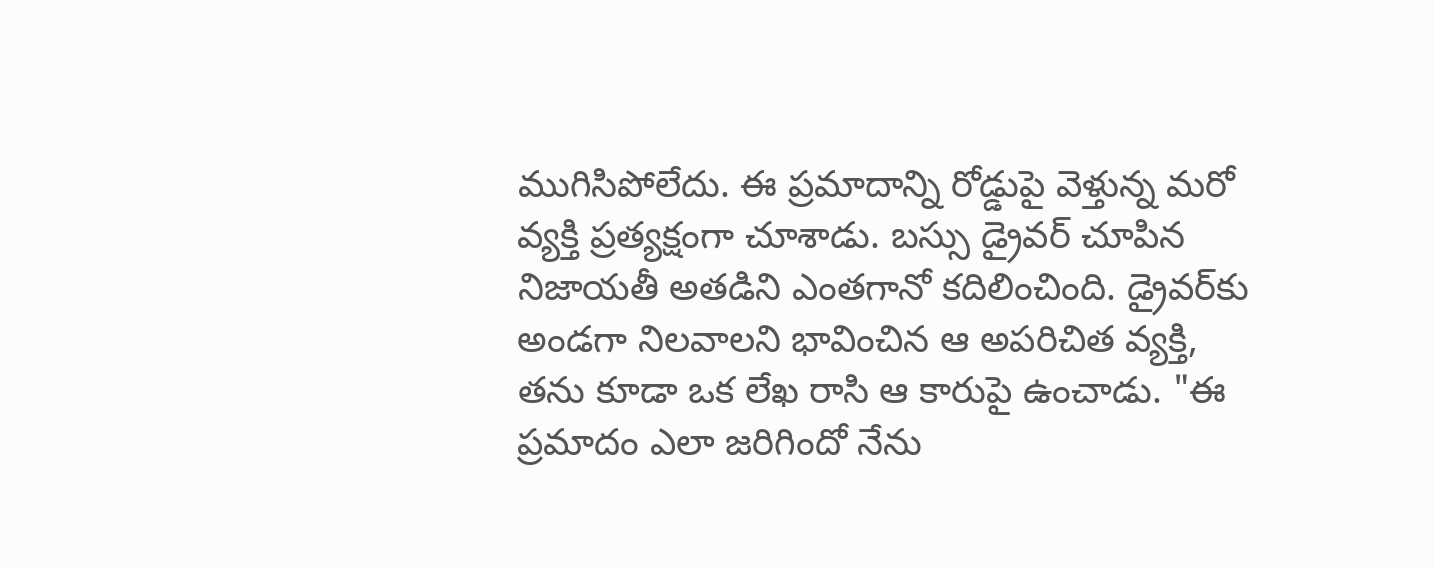ముగిసిపోలేదు. ఈ ప్రమాదాన్ని రోడ్డుపై వెళ్తున్న మరో వ్యక్తి ప్రత్యక్షంగా చూశాడు. బస్సు డ్రైవర్ చూపిన నిజాయతీ అతడిని ఎంతగానో కదిలించింది. డ్రైవర్‌కు అండగా నిలవాలని భావించిన ఆ అపరిచిత వ్యక్తి, తను కూడా ఒక లేఖ రాసి ఆ కారుపై ఉంచాడు. "ఈ ప్రమాదం ఎలా జరిగిందో నేను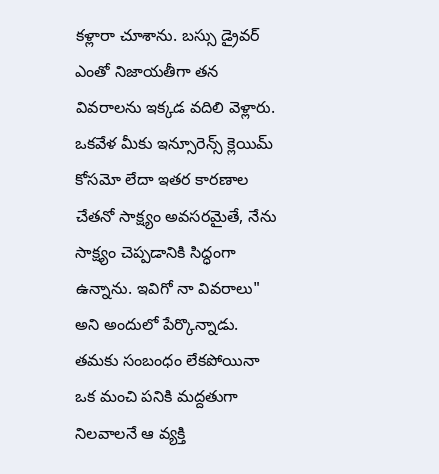కళ్లారా చూశాను. బస్సు డ్రైవర్ ఎంతో నిజాయతీగా తన వివరాలను ఇక్కడ వదిలి వెళ్లారు. ఒకవేళ మీకు ఇన్సూరెన్స్ క్లెయిమ్ కోసమో లేదా ఇతర కారణాల చేతనో సాక్ష్యం అవసరమైతే, నేను సాక్ష్యం చెప్పడానికి సిద్ధంగా ఉన్నాను. ఇవిగో నా వివరాలు" అని అందులో పేర్కొన్నాడు. తమకు సంబంధం లేకపోయినా ఒక మంచి పనికి మద్దతుగా నిలవాలనే ఆ వ్యక్తి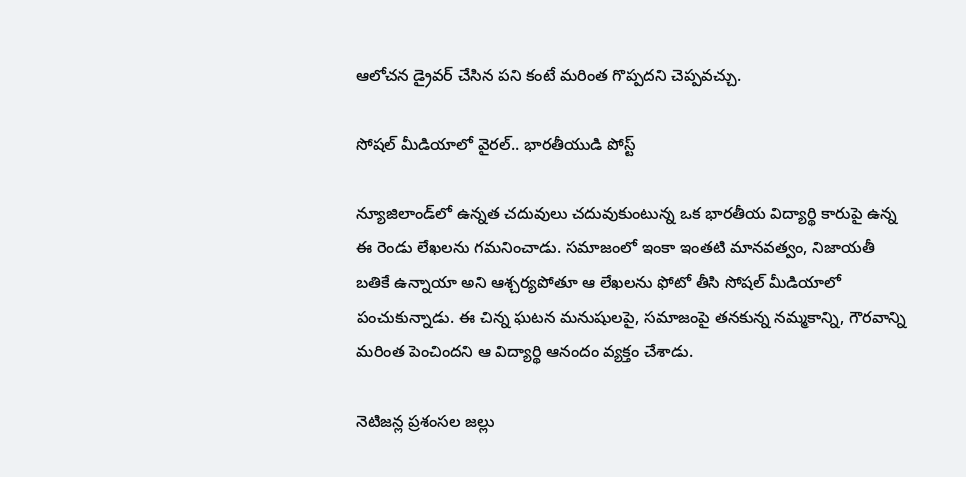ఆలోచన డ్రైవర్ చేసిన పని కంటే మరింత గొప్పదని చెప్పవచ్చు.

సోషల్ మీడియాలో వైరల్.. భారతీయుడి పోస్ట్

న్యూజిలాండ్‌లో ఉన్నత చదువులు చదువుకుంటున్న ఒక భారతీయ విద్యార్థి కారుపై ఉన్న ఈ రెండు లేఖలను గమనించాడు. సమాజంలో ఇంకా ఇంతటి మానవత్వం, నిజాయతీ బతికే ఉన్నాయా అని ఆశ్చర్యపోతూ ఆ లేఖలను ఫోటో తీసి సోషల్ మీడియాలో పంచుకున్నాడు. ఈ చిన్న ఘటన మనుషులపై, సమాజంపై తనకున్న నమ్మకాన్ని, గౌరవాన్ని మరింత పెంచిందని ఆ విద్యార్థి ఆనందం వ్యక్తం చేశాడు.

నెటిజన్ల ప్రశంసల జల్లు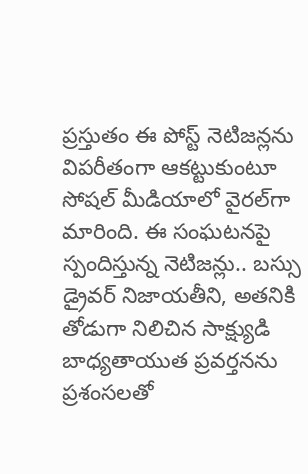ప్రస్తుతం ఈ పోస్ట్ నెటిజన్లను విపరీతంగా ఆకట్టుకుంటూ సోషల్ మీడియాలో వైరల్‌గా మారింది. ఈ సంఘటనపై స్పందిస్తున్న నెటిజన్లు.. బస్సు డ్రైవర్ నిజాయతీని, అతనికి తోడుగా నిలిచిన సాక్ష్యుడి బాధ్యతాయుత ప్రవర్తనను ప్రశంసలతో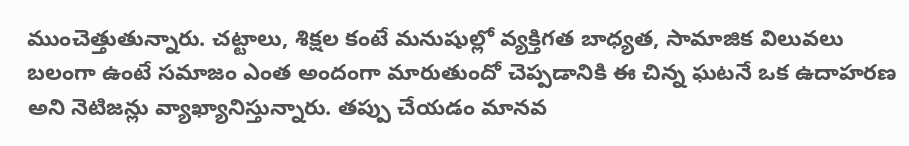ముంచెత్తుతున్నారు. చట్టాలు, శిక్షల కంటే మనుషుల్లో వ్యక్తిగత బాధ్యత, సామాజిక విలువలు బలంగా ఉంటే సమాజం ఎంత అందంగా మారుతుందో చెప్పడానికి ఈ చిన్న ఘటనే ఒక ఉదాహరణ అని నెటిజన్లు వ్యాఖ్యానిస్తున్నారు. తప్పు చేయడం మానవ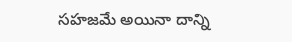సహజమే అయినా దాన్ని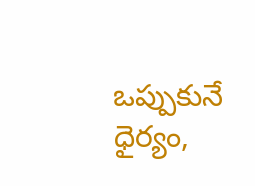ఒప్పుకునే ధైర్యం,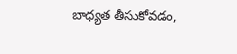బాధ్యత తీసుకోవడం,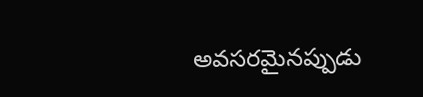అవసరమైనప్పుడు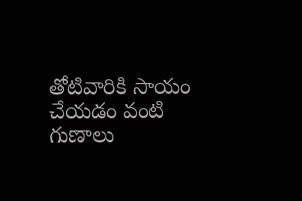తోటివారికి సాయం చేయడం వంటి గుణాలు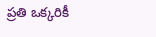ప్రతి ఒక్కరికీ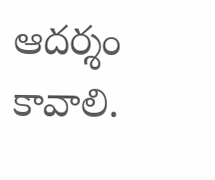ఆదర్శం కావాలి.